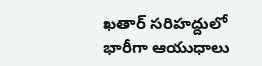ఖతార్ సరిహద్దులో భారీగా ఆయుధాలు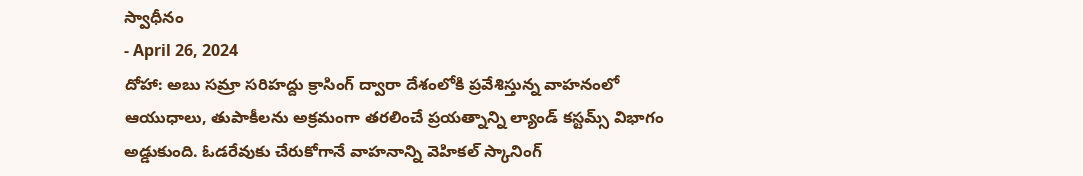స్వాధీనం
- April 26, 2024
దోహా: అబు సమ్రా సరిహద్దు క్రాసింగ్ ద్వారా దేశంలోకి ప్రవేశిస్తున్న వాహనంలో ఆయుధాలు, తుపాకీలను అక్రమంగా తరలించే ప్రయత్నాన్ని ల్యాండ్ కస్టమ్స్ విభాగం అడ్డుకుంది. ఓడరేవుకు చేరుకోగానే వాహనాన్ని వెహికల్ స్కానింగ్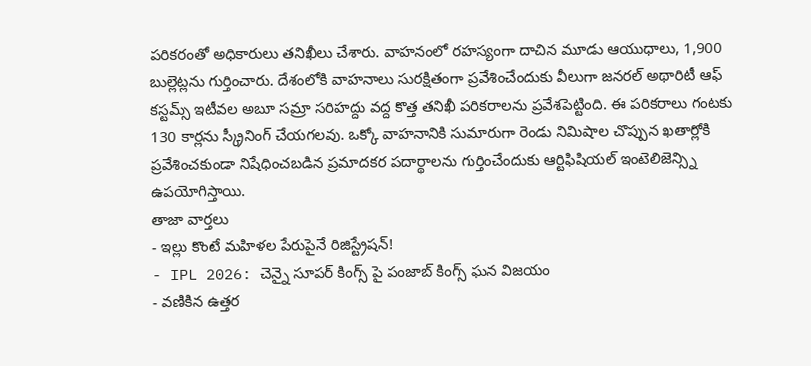పరికరంతో అధికారులు తనిఖీలు చేశారు. వాహనంలో రహస్యంగా దాచిన మూడు ఆయుధాలు, 1,900 బుల్లెట్లను గుర్తించారు. దేశంలోకి వాహనాలు సురక్షితంగా ప్రవేశించేందుకు వీలుగా జనరల్ అథారిటీ ఆఫ్ కస్టమ్స్ ఇటీవల అబూ సమ్రా సరిహద్దు వద్ద కొత్త తనిఖీ పరికరాలను ప్రవేశపెట్టింది. ఈ పరికరాలు గంటకు 130 కార్లను స్క్రీనింగ్ చేయగలవు. ఒక్కో వాహనానికి సుమారుగా రెండు నిమిషాల చొప్పున ఖతార్లోకి ప్రవేశించకుండా నిషేధించబడిన ప్రమాదకర పదార్థాలను గుర్తించేందుకు ఆర్టిఫిషియల్ ఇంటెలిజెన్స్ని ఉపయోగిస్తాయి.
తాజా వార్తలు
- ఇల్లు కొంటే మహిళల పేరుపైనే రిజిస్ట్రేషన్!
- IPL 2026: చెన్నై సూపర్ కింగ్స్ పై పంజాబ్ కింగ్స్ ఘన విజయం
- వణికిన ఉత్తర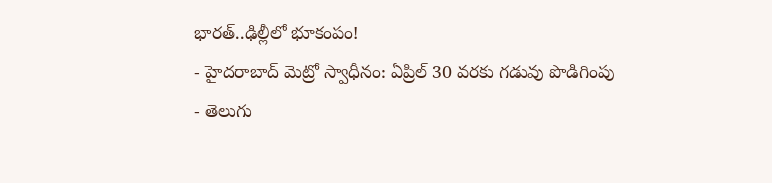భారత్..ఢిల్లీలో భూకంపం!
- హైదరాబాద్ మెట్రో స్వాధీనం: ఏప్రిల్ 30 వరకు గడువు పొడిగింపు
- తెలుగు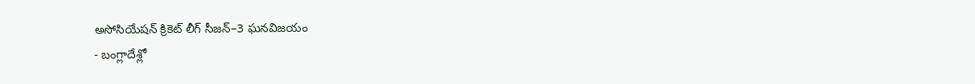అసోసియేషన్ క్రికెట్ లీగ్ సీజన్–3 ఘనవిజయం
- బంగ్లాదేశ్లో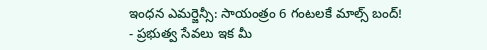ఇంధన ఎమర్జెన్సీ: సాయంత్రం 6 గంటలకే మాల్స్ బంద్!
- ప్రభుత్వ సేవలు ఇక మీ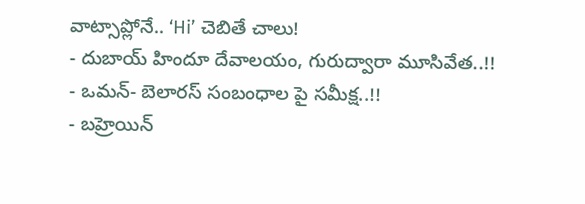వాట్సాప్లోనే.. ‘Hi’ చెబితే చాలు!
- దుబాయ్ హిందూ దేవాలయం, గురుద్వారా మూసివేత..!!
- ఒమన్- బెలారస్ సంబంధాల పై సమీక్ష..!!
- బహ్రెయిన్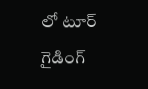లో టూర్ గైడింగ్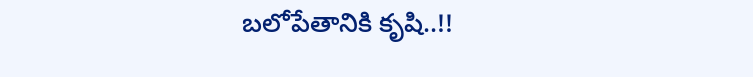బలోపేతానికి కృషి..!!